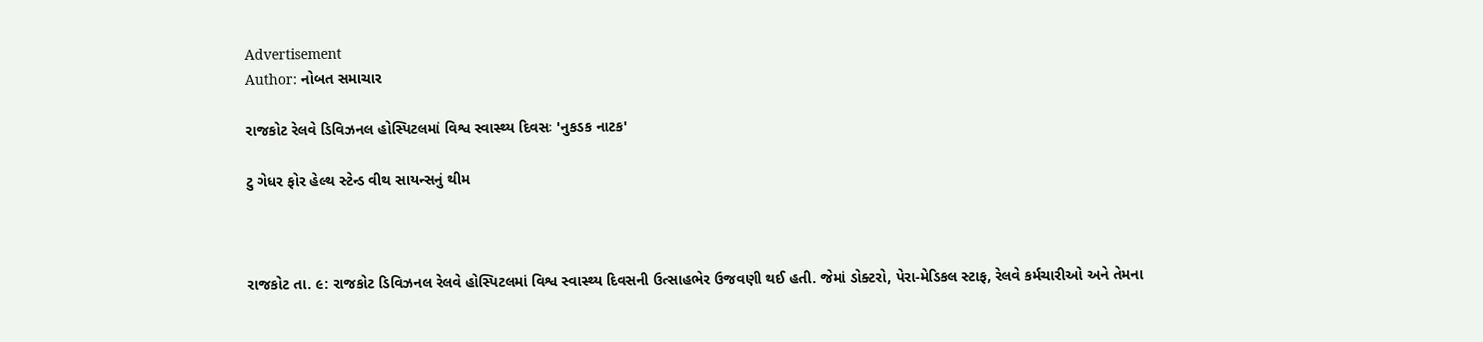Advertisement
Author: નોબત સમાચાર

રાજકોટ રેલવે ડિવિઝનલ હોસ્પિટલમાં વિશ્વ સ્વાસ્થ્ય દિવસઃ 'નુકડક નાટક'

ટુ ગેધર ફોર હેલ્થ સ્ટેન્ડ વીથ સાયન્સનું થીમ



રાજકોટ તા. ૯: રાજકોટ ડિવિઝનલ રેલવે હોસ્પિટલમાં વિશ્વ સ્વાસ્થ્ય દિવસની ઉત્સાહભેર ઉજવણી થઈ હતી. જેમાં ડોક્ટરો, પેરા-મેડિકલ સ્ટાફ, રેલવે કર્મચારીઓ અને તેમના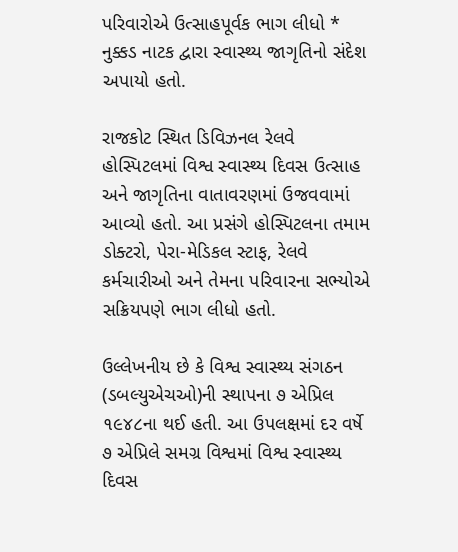પરિવારોએ ઉત્સાહપૂર્વક ભાગ લીધો * નુક્કડ નાટક દ્વારા સ્વાસ્થ્ય જાગૃતિનો સંદેશ અપાયો હતો.

રાજકોટ સ્થિત ડિવિઝનલ રેલવે હોસ્પિટલમાં વિશ્વ સ્વાસ્થ્ય દિવસ ઉત્સાહ અને જાગૃતિના વાતાવરણમાં ઉજવવામાં આવ્યો હતો. આ પ્રસંગે હોસ્પિટલના તમામ ડોક્ટરો, પેરા-મેડિકલ સ્ટાફ, રેલવે કર્મચારીઓ અને તેમના પરિવારના સભ્યોએ સક્રિયપણે ભાગ લીધો હતો.

ઉલ્લેખનીય છે કે વિશ્વ સ્વાસ્થ્ય સંગઠન (ડબલ્યુએચઓ)ની સ્થાપના ૭ એપ્રિલ ૧૯૪૮ના થઈ હતી. આ ઉપલક્ષમાં દર વર્ષે ૭ એપ્રિલે સમગ્ર વિશ્વમાં વિશ્વ સ્વાસ્થ્ય દિવસ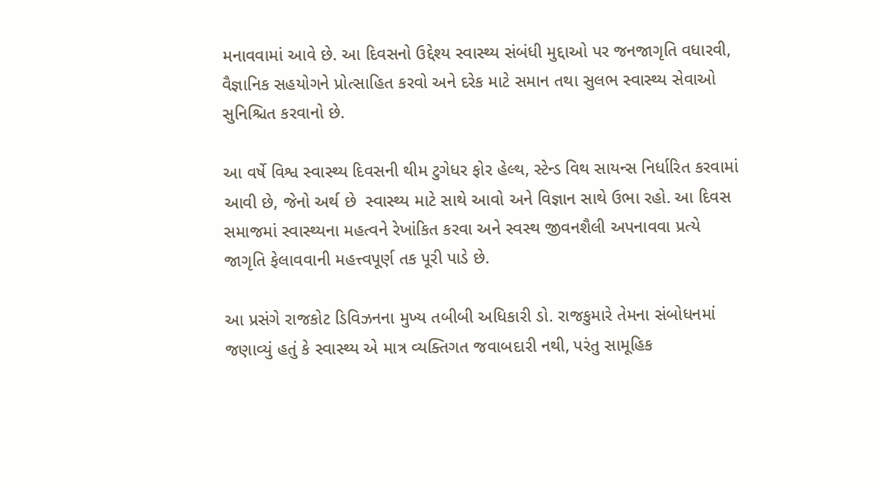મનાવવામાં આવે છે. આ દિવસનો ઉદ્દેશ્ય સ્વાસ્થ્ય સંબંધી મુદ્દાઓ પર જનજાગૃતિ વધારવી, વૈજ્ઞાનિક સહયોગને પ્રોત્સાહિત કરવો અને દરેક માટે સમાન તથા સુલભ સ્વાસ્થ્ય સેવાઓ સુનિશ્ચિત કરવાનો છે.

આ વર્ષે વિશ્વ સ્વાસ્થ્ય દિવસની થીમ ટુગેધર ફોર હેલ્થ, સ્ટેન્ડ વિથ સાયન્સ નિર્ધારિત કરવામાં આવી છે, જેનો અર્થ છે  સ્વાસ્થ્ય માટે સાથે આવો અને વિજ્ઞાન સાથે ઉભા રહો. આ દિવસ સમાજમાં સ્વાસ્થ્યના મહત્વને રેખાંકિત કરવા અને સ્વસ્થ જીવનશૈલી અપનાવવા પ્રત્યે જાગૃતિ ફેલાવવાની મહત્ત્વપૂર્ણ તક પૂરી પાડે છે.

આ પ્રસંગે રાજકોટ ડિવિઝનના મુખ્ય તબીબી અધિકારી ડો. રાજકુમારે તેમના સંબોધનમાં જણાવ્યું હતું કે સ્વાસ્થ્ય એ માત્ર વ્યક્તિગત જવાબદારી નથી, પરંતુ સામૂહિક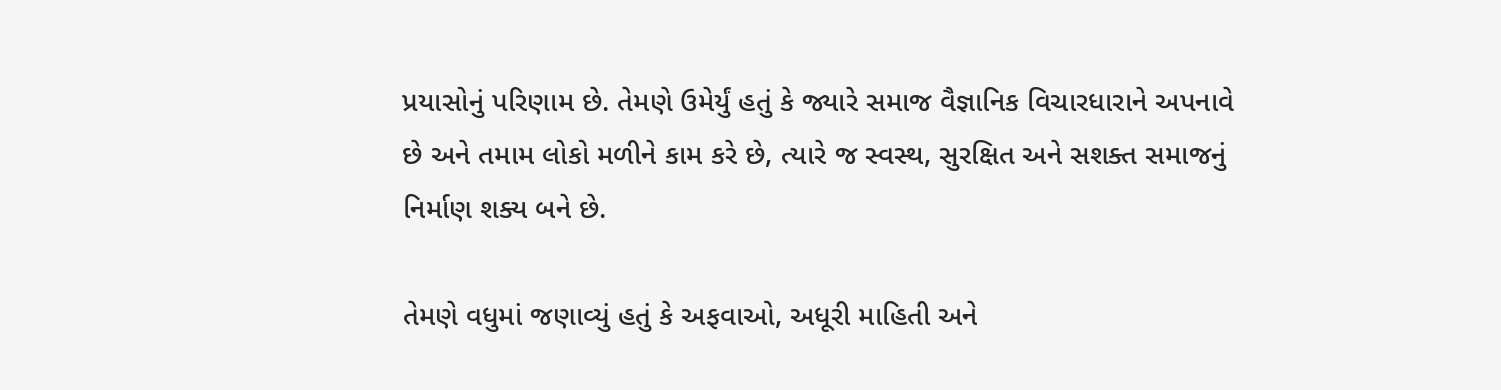પ્રયાસોનું પરિણામ છે. તેમણે ઉમેર્યું હતું કે જ્યારે સમાજ વૈજ્ઞાનિક વિચારધારાને અપનાવે છે અને તમામ લોકો મળીને કામ કરે છે, ત્યારે જ સ્વસ્થ, સુરક્ષિત અને સશક્ત સમાજનું નિર્માણ શક્ય બને છે.

તેમણે વધુમાં જણાવ્યું હતું કે અફવાઓ, અધૂરી માહિતી અને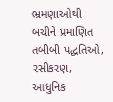ભ્રમણાઓથી બચીને પ્રમાણિત તબીબી પદ્ધતિઓ, રસીકરણ, આધુનિક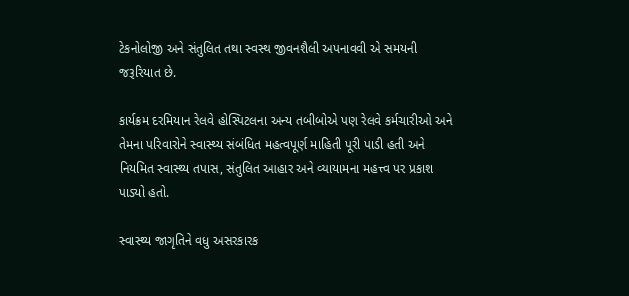ટેકનોલોજી અને સંતુલિત તથા સ્વસ્થ જીવનશૈલી અપનાવવી એ સમયની જરૂરિયાત છે.

કાર્યક્રમ દરમિયાન રેલવે હોસ્પિટલના અન્ય તબીબોએ પણ રેલવે કર્મચારીઓ અને તેમના પરિવારોને સ્વાસ્થ્ય સંબંધિત મહત્વપૂર્ણ માહિતી પૂરી પાડી હતી અને નિયમિત સ્વાસ્થ્ય તપાસ, સંતુલિત આહાર અને વ્યાયામના મહત્ત્વ પર પ્રકાશ પાડ્યો હતો.

સ્વાસ્થ્ય જાગૃતિને વધુ અસરકારક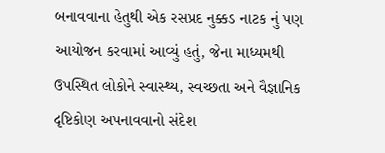બનાવવાના હેતુથી એક રસપ્રદ નુક્કડ નાટક નું પણ આયોજન કરવામાં આવ્યું હતું, જેના માધ્યમથી ઉપસ્થિત લોકોને સ્વાસ્થ્ય, સ્વચ્છતા અને વૈજ્ઞાનિક દૃષ્ટિકોણ અપનાવવાનો સંદેશ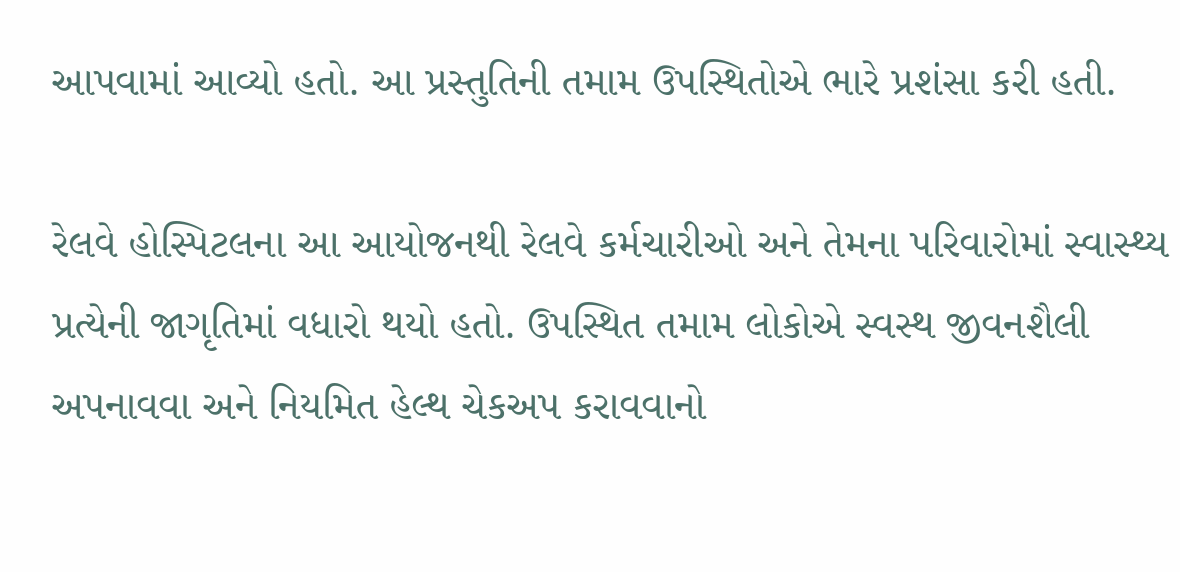આપવામાં આવ્યો હતો. આ પ્રસ્તુતિની તમામ ઉપસ્થિતોએ ભારે પ્રશંસા કરી હતી.

રેલવે હોસ્પિટલના આ આયોજનથી રેલવે કર્મચારીઓ અને તેમના પરિવારોમાં સ્વાસ્થ્ય પ્રત્યેની જાગૃતિમાં વધારો થયો હતો. ઉપસ્થિત તમામ લોકોએ સ્વસ્થ જીવનશૈલી અપનાવવા અને નિયમિત હેલ્થ ચેકઅપ કરાવવાનો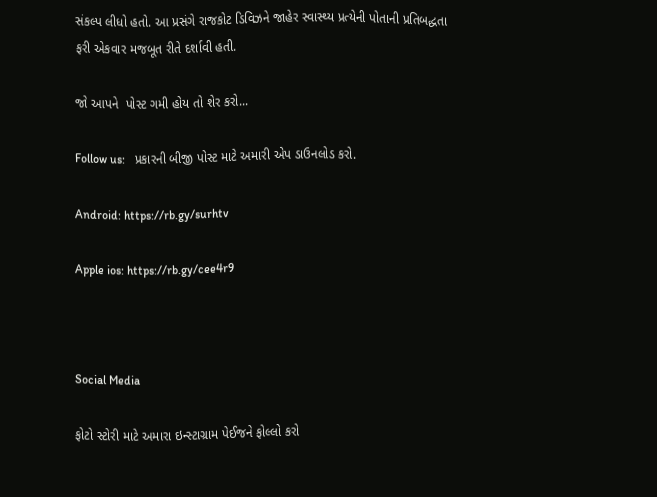સંકલ્પ લીધો હતો. આ પ્રસંગે રાજકોટ ડિવિઝને જાહેર સ્વાસ્થ્ય પ્રત્યેની પોતાની પ્રતિબદ્ધતા ફરી એકવાર મજબૂત રીતે દર્શાવી હતી.

જો આપને  પોસ્ટ ગમી હોય તો શેર કરો...

Follow us:   પ્રકારની બીજી પોસ્ટ માટે અમારી એપ ડાઉનલોડ કરો.

Android: https://rb.gy/surhtv

Apple ios: https://rb.gy/cee4r9



Social Media

ફોટો સ્ટોરી માટે અમારા ઇન્સ્ટાગ્રામ પેઈજને ફોલ્લો કરો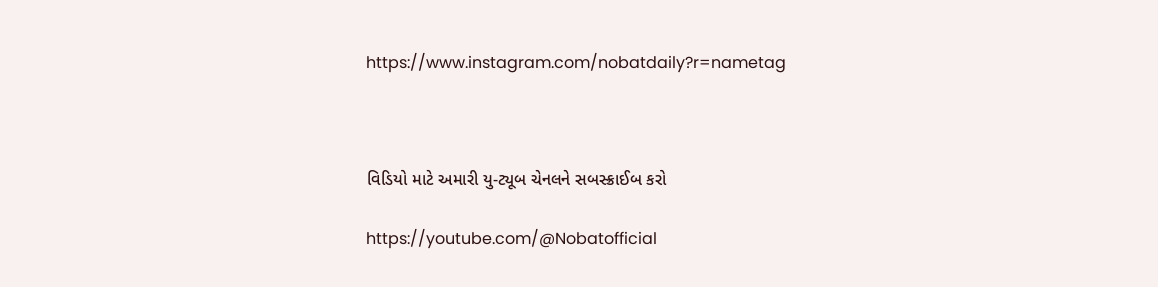https://www.instagram.com/nobatdaily?r=nametag



વિડિયો માટે અમારી યુ-ટ્યૂબ ચેનલને સબસ્ક્રાઈબ કરો

https://youtube.com/@Nobatofficial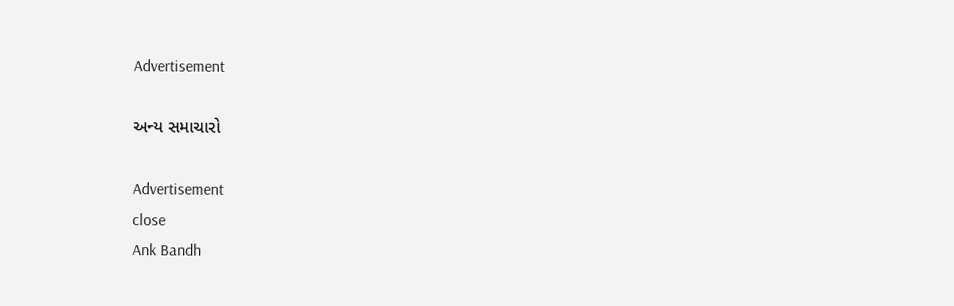Advertisement

અન્ય સમાચારો

Advertisement
close
Ank Bandh